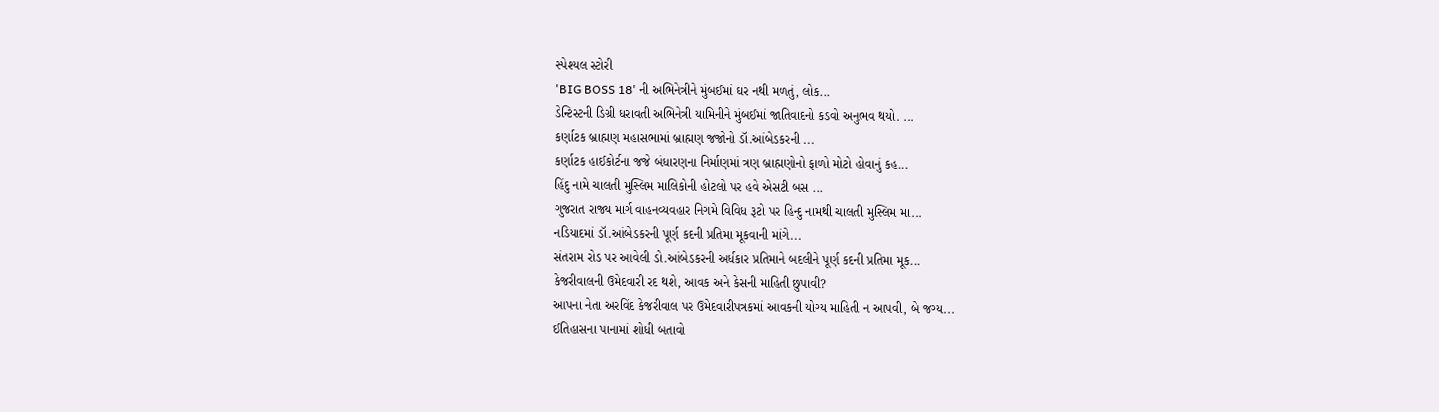સ્પેશ્યલ સ્ટોરી
'BIG BOSS 18' ની અભિનેત્રીને મુંબઈમાં ઘર નથી મળતું, લોક...
ડેન્ટિસ્ટની ડિગ્રી ધરાવતી અભિનેત્રી યામિનીને મુંબઈમાં જાતિવાદનો કડવો અનુભવ થયો. ...
કર્ણાટક બ્રાહ્મણ મહાસભામાં બ્રાહ્મણ જજોનો ડૉ.આંબેડકરની ...
કર્ણાટક હાઈકોર્ટના જજે બંધારણના નિર્માણમાં ત્રણ બ્રાહ્મણોનો ફાળો મોટો હોવાનું કહ...
હિંદુ નામે ચાલતી મુસ્લિમ માલિકોની હોટલો પર હવે એસટી બસ ...
ગુજરાત રાજ્ય માર્ગ વાહનવ્યવહાર નિગમે વિવિધ રૂટો પર હિન્દુ નામથી ચાલતી મુસ્લિમ મા...
નડિયાદમાં ડૉ.આંબેડકરની પૂર્ણ કદની પ્રતિમા મૂકવાની માંગે...
સંતરામ રોડ પર આવેલી ડો.આંબેડકરની અર્ધકાર પ્રતિમાને બદલીને પૂર્ણ કદની પ્રતિમા મૂક...
કેજરીવાલની ઉમેદવારી રદ થશે, આવક અને કેસની માહિતી છુપાવી?
આપના નેતા અરવિંદ કેજરીવાલ પર ઉમેદવારીપત્રકમાં આવકની યોગ્ય માહિતી ન આપવી, બે જગ્ય...
ઈતિહાસના પાનામાં શોધી બતાવો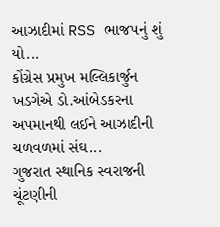આઝાદીમાં RSS ભાજપનું શું યો...
કોંગ્રેસ પ્રમુખ મલ્લિકાર્જુન ખડગેએ ડો.આંબેડકરના અપમાનથી લઈને આઝાદીની ચળવળમાં સંઘ...
ગુજરાત સ્થાનિક સ્વરાજની ચૂંટણીની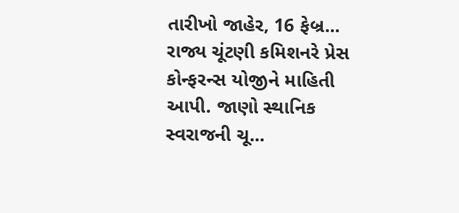તારીખો જાહેર, 16 ફેબ્ર...
રાજ્ય ચૂંટણી કમિશનરે પ્રેસ કોન્ફરન્સ યોજીને માહિતી આપી. જાણો સ્થાનિક સ્વરાજની ચૂ...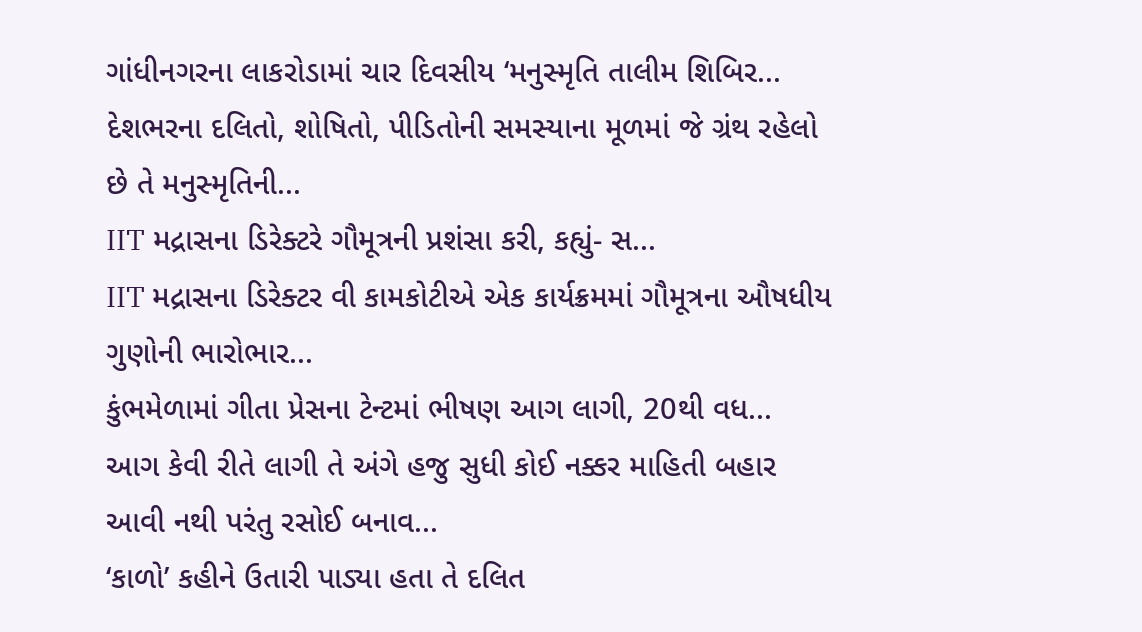ગાંધીનગરના લાકરોડામાં ચાર દિવસીય ‘મનુસ્મૃતિ તાલીમ શિબિર...
દેશભરના દલિતો, શોષિતો, પીડિતોની સમસ્યાના મૂળમાં જે ગ્રંથ રહેલો છે તે મનુસ્મૃતિની...
IIT મદ્રાસના ડિરેક્ટરે ગૌમૂત્રની પ્રશંસા કરી, કહ્યું- સ...
IIT મદ્રાસના ડિરેક્ટર વી કામકોટીએ એક કાર્યક્રમમાં ગૌમૂત્રના ઔષધીય ગુણોની ભારોભાર...
કુંભમેળામાં ગીતા પ્રેસના ટેન્ટમાં ભીષણ આગ લાગી, 20થી વધ...
આગ કેવી રીતે લાગી તે અંગે હજુ સુધી કોઈ નક્કર માહિતી બહાર આવી નથી પરંતુ રસોઈ બનાવ...
‘કાળો’ કહીને ઉતારી પાડ્યા હતા તે દલિત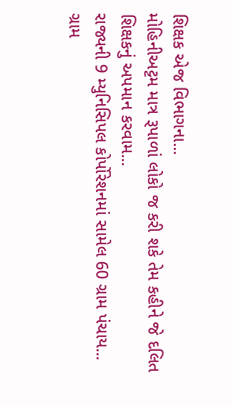શિક્ષક એજ વિભાગના...
મોહિનીઅટ્ટમ માત્ર રૂપાળાં લોકો જ કરી શકે તેમ કહીને જે દલિત શિક્ષકનું અપમાન કરવામ...
રાજ્યની 9 મ્યુનિસિપલ કોર્પોરેશનમાં સામેલ 60 ગ્રામ પંચાય...
ગ્રામ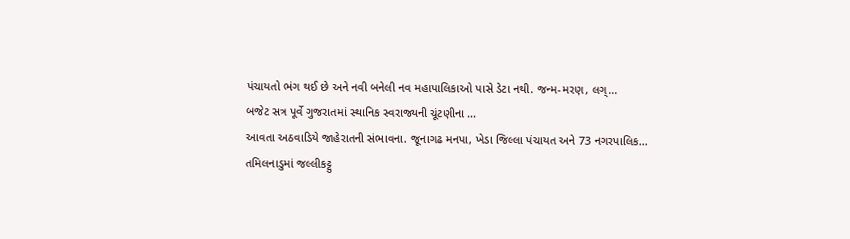પંચાયતો ભંગ થઈ છે અને નવી બનેલી નવ મહાપાલિકાઓ પાસે ડેટા નથી. જન્મ-મરણ, લગ્...
બજેટ સત્ર પૂર્વે ગુજરાતમાં સ્થાનિક સ્વરાજ્યની ચૂંટણીના ...
આવતા અઠવાડિયે જાહેરાતની સંભાવના. જૂનાગઢ મનપા, ખેડા જિલ્લા પંચાયત અને 73 નગરપાલિક...
તમિલનાડુમાં જલ્લીકટ્ટુ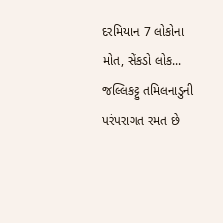દરમિયાન 7 લોકોના મોત, સેંકડો લોક...
જલ્લિકટ્ટુ તમિલનાડુની પરંપરાગત રમત છે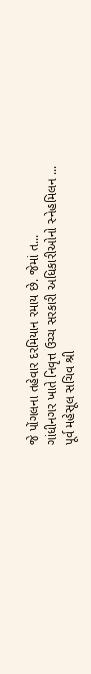જે પોંગલના તહેવાર દરમિયાન રમાય છે. જેમાં ત...
ગાંધીનગર ખાતે નિવૃત્ત ઉચ્ચ સરકારી અધિકારીઓનો સ્નેહમિલન ...
પૂર્વ મહેસૂલ સચિવ શ્રી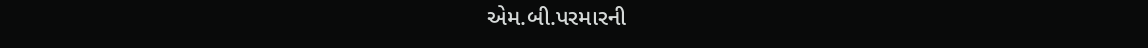એમ.બી.પરમારની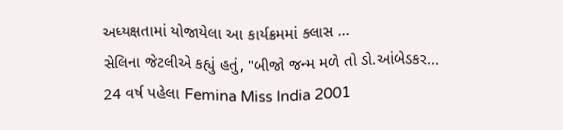અધ્યક્ષતામાં યોજાયેલા આ કાર્યક્રમમાં ક્લાસ ...
સેલિના જેટલીએ કહ્યું હતું, "બીજો જન્મ મળે તો ડો.આંબેડકર...
24 વર્ષ પહેલા Femina Miss India 2001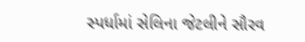સ્પર્ધામાં સેલિના જેટલીને સૌરવ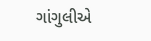ગાંગુલીએ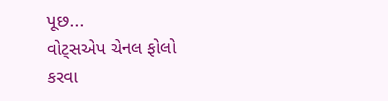પૂછ...
વોટ્સએપ ચેનલ ફોલો કરવા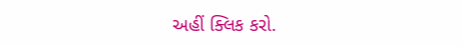અહીં ક્લિક કરો.